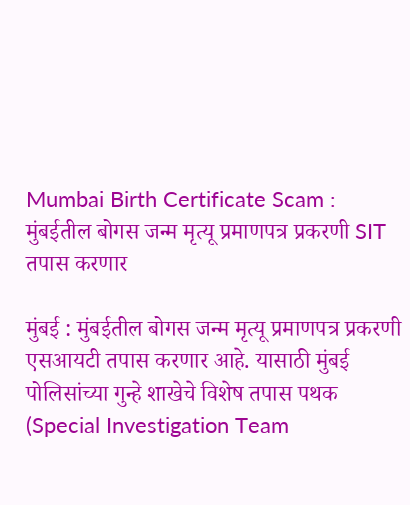Mumbai Birth Certificate Scam : मुंबईतील बोगस जन्म मृत्यू प्रमाणपत्र प्रकरणी SIT तपास करणार

मुंबई : मुंबईतील बोगस जन्म मृत्यू प्रमाणपत्र प्रकरणी एसआयटी तपास करणार आहे. यासाठी मुंबई पोलिसांच्या गुन्हे शाखेचे विशेष तपास पथक (Special Investigation Team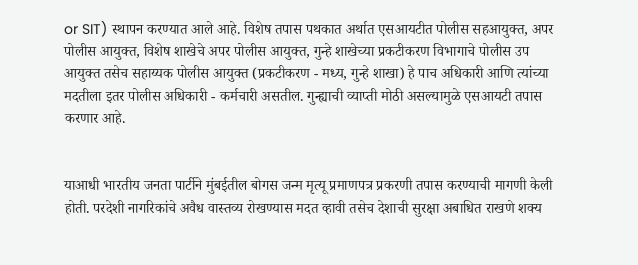or SIT) स्थापन करण्यात आले आहे. विशेष तपास पथकात अर्थात एसआयटीत पोलीस सहआयुक्त, अपर पोलीस आयुक्त, विशेष शाखेचे अपर पोलीस आयुक्त, गुन्हे शाखेच्या प्रकटीकरण विभागाचे पोलीस उप आयुक्त तसेच सहाय्यक पोलीस आयुक्त (प्रकटीकरण - मध्य, गुन्हे शाखा) हे पाच अधिकारी आणि त्यांच्या मदतीला इतर पोलीस अधिकारी - कर्मचारी असतील. गुन्ह्याची व्याप्ती मोठी असल्यामुळे एसआयटी तपास करणार आहे.


याआधी भारतीय जनता पार्टीने मुंबईतील बोगस जन्म मृत्यू प्रमाणपत्र प्रकरणी तपास करण्याची मागणी केली होती. परदेशी नागरिकांचे अवैध वास्तव्य रोखण्यास मदत व्हावी तसेच देशाची सुरक्षा अबाधित राखणे शक्य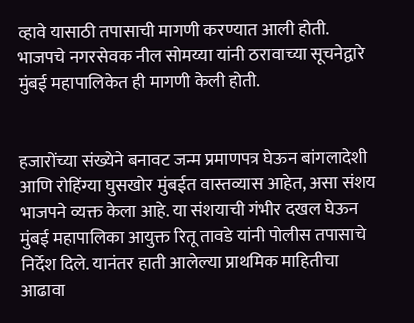व्हावे यासाठी तपासाची मागणी करण्यात आली होती. भाजपचे नगरसेवक नील सोमय्या यांनी ठरावाच्या सूचनेद्वारे मुंबई महापालिकेत ही मागणी केली होती.


हजारोंच्या संख्येने बनावट जन्म प्रमाणपत्र घेऊन बांगलादेशी आणि रोहिंग्या घुसखोर मुंबईत वास्तव्यास आहेत, असा संशय भाजपने व्यक्त केला आहे. या संशयाची गंभीर दखल घेऊन मुंबई महापालिका आयुक्त रितू तावडे यांनी पोलीस तपासाचे निर्देश दिले. यानंतर हाती आलेल्या प्राथमिक माहितीचा आढावा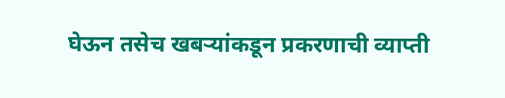घेऊन तसेच खबऱ्यांकडून प्रकरणाची व्याप्ती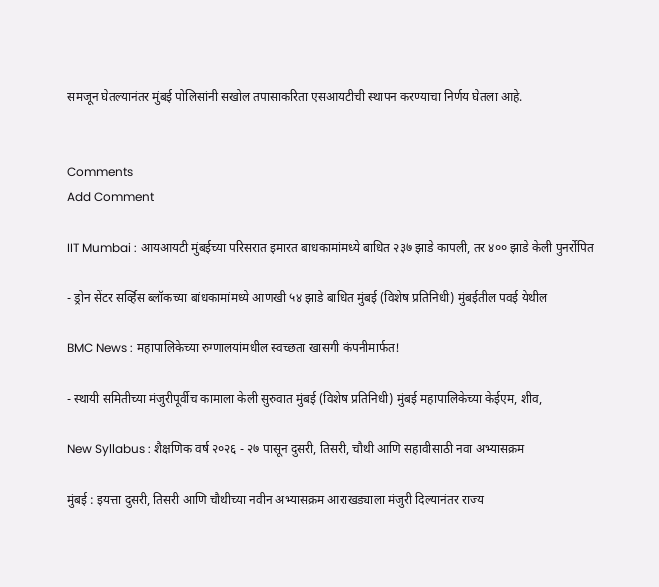समजून घेतल्यानंतर मुंबई पोलिसांनी सखोल तपासाकरिता एसआयटीची स्थापन करण्याचा निर्णय घेतला आहे.


Comments
Add Comment

IIT Mumbai : आयआयटी मुंबईच्या परिसरात इमारत बाधकामांमध्ये बाधित २३७ झाडे कापली, तर ४०० झाडे केली पुनर्रोपित

- ड्रोन सेंटर सर्व्हिस ब्लॉकच्या बांधकामांमध्ये आणखी ५४ झाडे बाधित मुंबई (विशेष प्रतिनिधी) मुंबईतील पवई येथील

BMC News : महापालिकेच्या रुग्णालयांमधील स्वच्छता खासगी कंपनीमार्फत!

- स्थायी समितीच्या मंजुरीपूर्वीच कामाला केली सुरुवात मुंबई (विशेष प्रतिनिधी) मुंबई महापालिकेच्या केईएम, शीव,

New Syllabus : शैक्षणिक वर्ष २०२६ - २७ पासून दुसरी, तिसरी, चौथी आणि सहावीसाठी नवा अभ्यासक्रम

मुंबई : इयत्ता दुसरी, तिसरी आणि चौथीच्या नवीन अभ्यासक्रम आराखड्याला मंजुरी दिल्यानंतर राज्य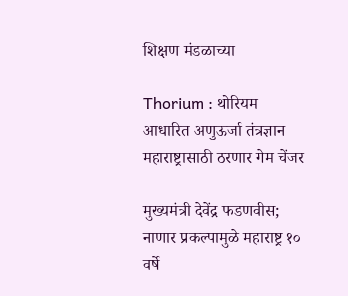शिक्षण मंडळाच्या

Thorium : थोरियम आधारित अणुऊर्जा तंत्रज्ञान महाराष्ट्रासाठी ठरणार गेम चेंजर

मुख्यमंत्री देवेंद्र फडणवीस; नाणार प्रकल्पामुळे महाराष्ट्र १० वर्षे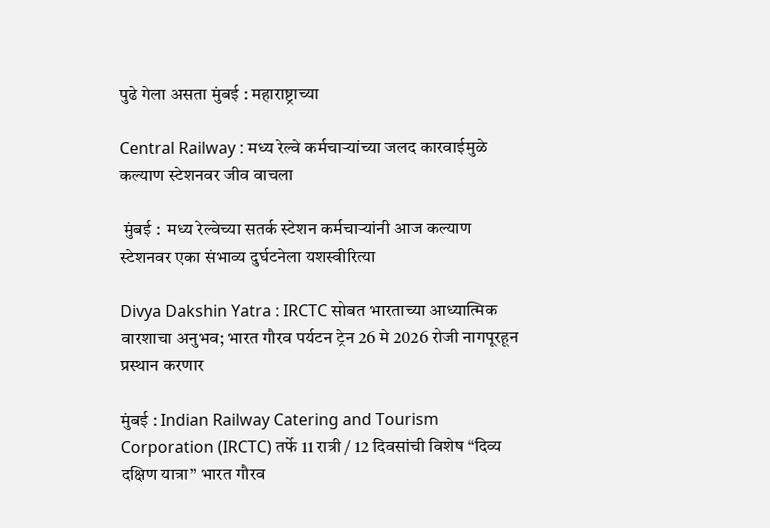पुढे गेला असता मुंबई : महाराष्ट्राच्या

Central Railway : मध्य रेल्वे कर्मचाऱ्यांच्या जलद कारवाईमुळे कल्याण स्टेशनवर जीव वाचला

 मुंबई :  मध्य रेल्वेच्या सतर्क स्टेशन कर्मचाऱ्यांनी आज कल्याण स्टेशनवर एका संभाव्य दुर्घटनेला यशस्वीरित्या

Divya Dakshin Yatra : IRCTC सोबत भारताच्या आध्यात्मिक वारशाचा अनुभव; भारत गौरव पर्यटन ट्रेन 26 मे 2026 रोजी नागपूरहून प्रस्थान करणार

मुंबई : Indian Railway Catering and Tourism Corporation (IRCTC) तर्फे 11 रात्री / 12 दिवसांची विशेष “दिव्य दक्षिण यात्रा” भारत गौरव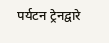पर्यटन ट्रेनद्वारे